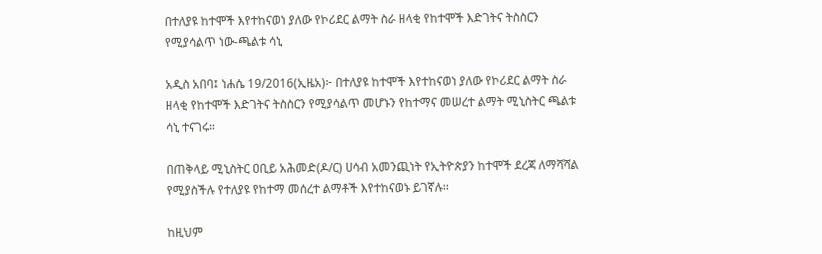በተለያዩ ከተሞች እየተከናወነ ያለው የኮሪደር ልማት ስራ ዘላቂ የከተሞች እድገትና ትስስርን የሚያሳልጥ ነው-ጫልቱ ሳኒ

አዲስ አበባ፤ ነሐሴ 19/2016(ኢዜአ)፦ በተለያዩ ከተሞች እየተከናወነ ያለው የኮሪደር ልማት ስራ ዘላቂ የከተሞች እድገትና ትስስርን የሚያሳልጥ መሆኑን የከተማና መሠረተ ልማት ሚኒስትር ጫልቱ ሳኒ ተናገሩ።

በጠቅላይ ሚኒስትር ዐቢይ አሕመድ(ዶ/ር) ሀሳብ አመንጪነት የኢትዮጵያን ከተሞች ደረጃ ለማሻሻል የሚያስችሉ የተለያዩ የከተማ መሰረተ ልማቶች እየተከናወኑ ይገኛሉ፡፡

ከዚህም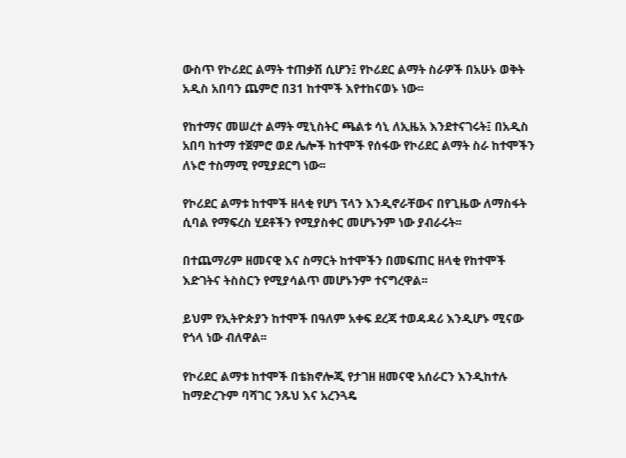ውስጥ የኮሪደር ልማት ተጠቃሽ ሲሆን፤ የኮሪደር ልማት ስራዎች በአሁኑ ወቅት አዲስ አበባን ጨምሮ በ31 ከተሞች እየተከናወኑ ነው፡፡

የከተማና መሠረተ ልማት ሚኒስትር ጫልቱ ሳኒ ለኢዜአ እንደተናገሩት፤ በአዲስ አበባ ከተማ ተጀምሮ ወደ ሌሎች ከተሞች የሰፋው የኮሪደር ልማት ስራ ከተሞችን ለኑሮ ተስማሚ የሚያደርግ ነው፡፡

የኮሪደር ልማቱ ከተሞች ዘላቂ የሆነ ፕላን እንዲኖራቸውና በየጊዜው ለማስፋት ሲባል የማፍረስ ሂደቶችን የሚያስቀር መሆኑንም ነው ያብራሩት፡፡

በተጨማሪም ዘመናዊ እና ስማርት ከተሞችን በመፍጠር ዘላቂ የከተሞች እድገትና ትስስርን የሚያሳልጥ መሆኑንም ተናግረዋል፡፡

ይህም የኢትዮጵያን ከተሞች በዓለም አቀፍ ደረጃ ተወዳዳሪ እንዲሆኑ ሚናው የጎላ ነው ብለዋል፡፡

የኮሪደር ልማቱ ከተሞች በቴክኖሎጂ የታገዘ ዘመናዊ አሰራርን እንዲከተሉ ከማድረጉም ባሻገር ንጹህ እና አረንጓዴ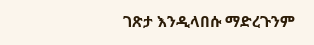ገጽታ እንዲላበሱ ማድረጉንም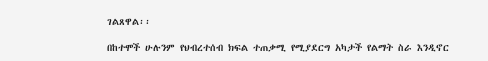ገልጸዋል፡፡

በከተሞች ሁሉንም የህብረተሰብ ክፍል ተጠቃሚ የሚያደርግ አካታች የልማት ስራ እንዲኖር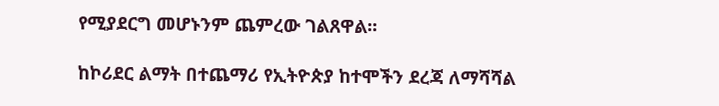የሚያደርግ መሆኑንም ጨምረው ገልጸዋል፡፡

ከኮሪደር ልማት በተጨማሪ የኢትዮጵያ ከተሞችን ደረጃ ለማሻሻል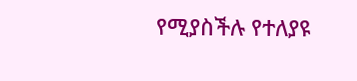የሚያስችሉ የተለያዩ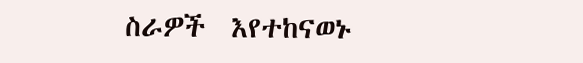ስራዎች  እየተከናወኑ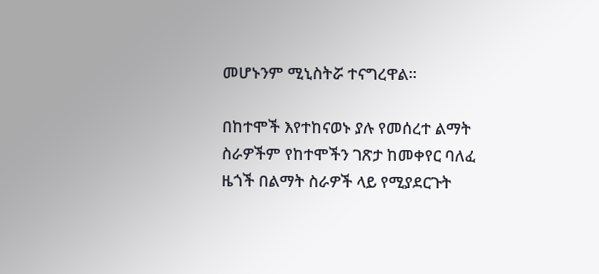መሆኑንም ሚኒስትሯ ተናግረዋል፡፡

በከተሞች እየተከናወኑ ያሉ የመሰረተ ልማት ስራዎችም የከተሞችን ገጽታ ከመቀየር ባለፈ ዜጎች በልማት ስራዎች ላይ የሚያደርጉት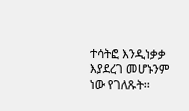ተሳትፎ እንዲነቃቃ እያደረገ መሆኑንም ነው የገለጹት፡፡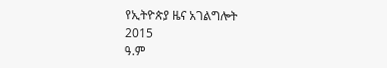የኢትዮጵያ ዜና አገልግሎት
2015
ዓ.ም